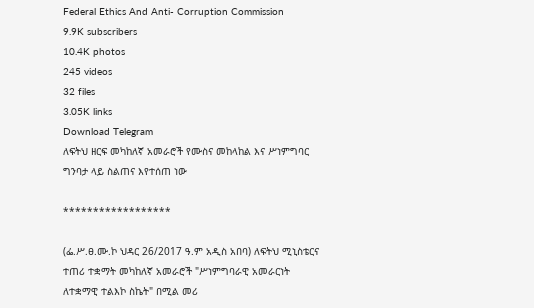Federal Ethics And Anti- Corruption Commission
9.9K subscribers
10.4K photos
245 videos
32 files
3.05K links
Download Telegram
ለፍትህ ዘርፍ መካከለኛ አመራሮች የሙስና መከላከል እና ሥነምግባር ግንባታ ላይ ስልጠና እየተሰጠ ነው

******************

(ፌ.ሥ.ፀ.ሙ.ኮ ህዳር 26/2017 ዓ.ም አዲስ አበባ) ለፍትህ ሚኒስቴርና ተጠሪ ተቋማት መካከለኛ አመራሮች "ሥነምግባራዊ አመራርነት ለተቋማዊ ተልእኮ ስኬት" በሚል መሪ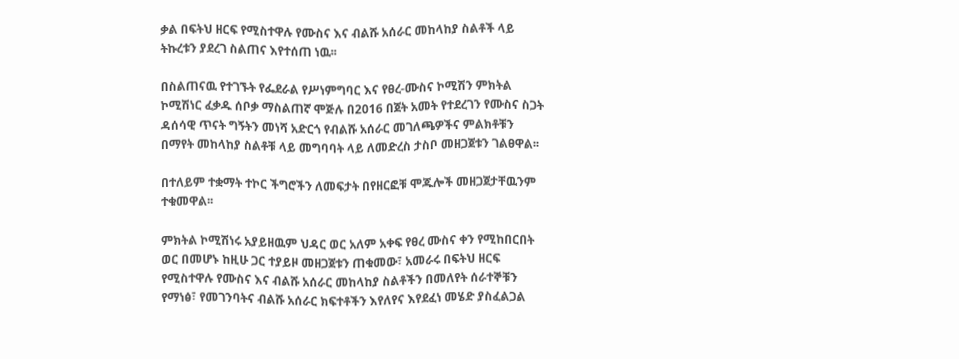ቃል በፍትህ ዘርፍ የሚስተዋሉ የሙስና እና ብልሹ አሰራር መከላከያ ስልቶች ላይ ትኩረቱን ያደረገ ስልጠና እየተሰጠ ነዉ፡፡

በስልጠናዉ የተገኙት የፌደራል የሥነምግባር እና የፀረ-ሙስና ኮሚሽን ምክትል ኮሚሽነር ፈቃዱ ሰቦቃ ማስልጠኛ ሞጅሉ በ2016 በጀት አመት የተደረገን የሙስና ስጋት ዳሰሳዊ ጥናት ግኝትን መነሻ አድርጎ የብልሹ አሰራር መገለጫዎችና ምልክቶቹን በማየት መከላከያ ስልቶቹ ላይ መግባባት ላይ ለመድረስ ታስቦ መዘጋጀቱን ገልፀዋል፡፡

በተለይም ተቋማት ተኮር ችግሮችን ለመፍታት በየዘርፎቹ ሞጁሎች መዘጋጀታቸዉንም ተቁመዋል፡፡

ምክትል ኮሚሽነሩ አያይዘዉም ህዳር ወር አለም አቀፍ የፀረ ሙስና ቀን የሚከበርበት ወር በመሆኑ ከዚሁ ጋር ተያይዞ መዘጋጀቱን ጠቁመው፣ አመራሩ በፍትህ ዘርፍ የሚስተዋሉ የሙስና እና ብልሹ አሰራር መከላከያ ስልቶችን በመለየት ሰራተኞቹን የማነፅ፣ የመገንባትና ብልሹ አሰራር ክፍተቶችን እየለየና እየደፈነ መሄድ ያስፈልጋል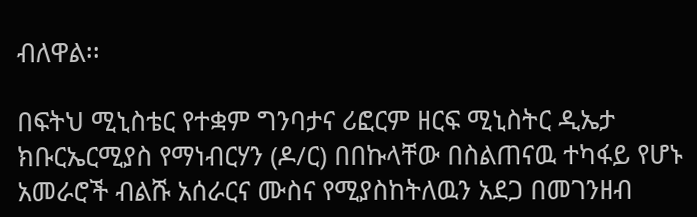ብለዋል፡፡

በፍትህ ሚኒስቴር የተቋም ግንባታና ሪፎርም ዘርፍ ሚኒስትር ዲኤታ ክቡርኤርሚያስ የማነብርሃን (ዶ/ር) በበኩላቸው በስልጠናዉ ተካፋይ የሆኑ አመራሮች ብልሹ አሰራርና ሙስና የሚያስከትለዉን አደጋ በመገንዘብ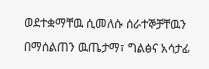ወደተቋማቸዉ ሲመለሱ ሰራተኞቻቸዉን በማሰልጠን ዉጤታማ፣ ግልፅና አሳታፊ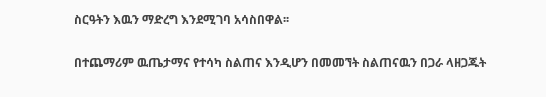ስርዓትን እዉን ማድረግ እንደሚገባ አሳስበዋል፡፡

በተጨማሪም ዉጤታማና የተሳካ ስልጠና እንዲሆን በመመኘት ስልጠናዉን በጋራ ላዘጋጁት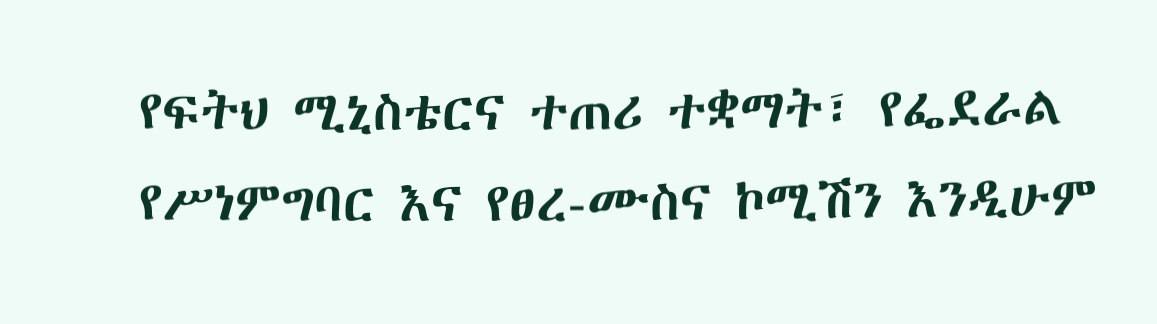የፍትህ ሚኒስቴርና ተጠሪ ተቋማት፣ የፌደራል የሥነምግባር እና የፀረ-ሙስና ኮሚሽን እንዲሁም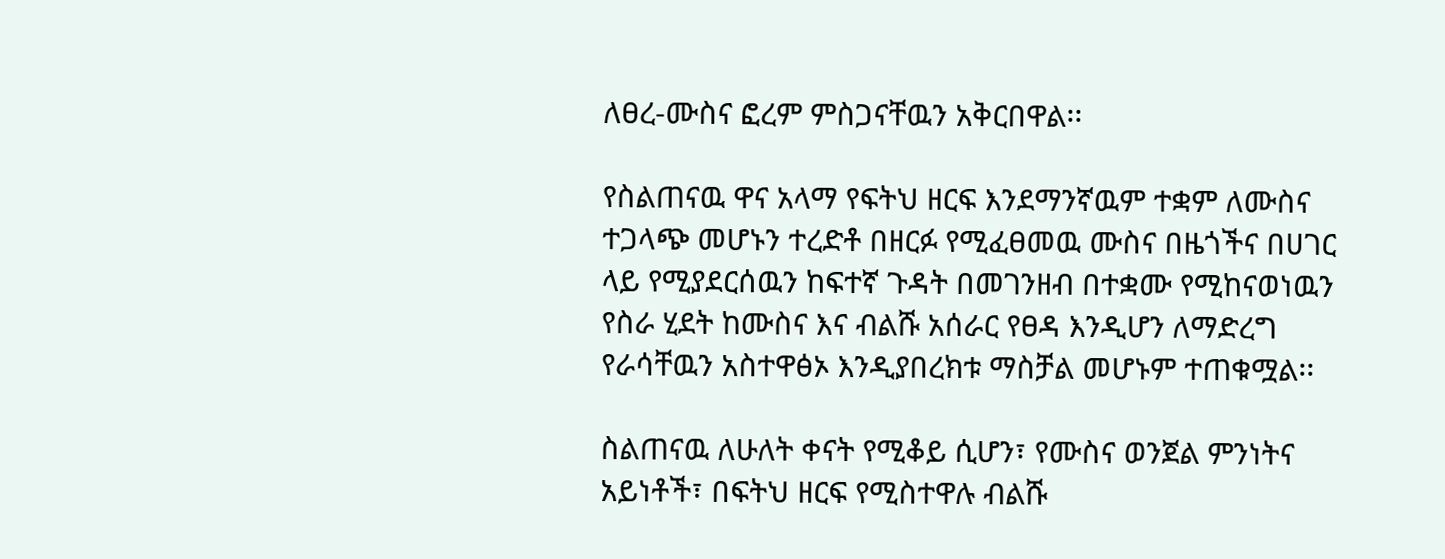ለፀረ-ሙስና ፎረም ምስጋናቸዉን አቅርበዋል፡፡

የስልጠናዉ ዋና አላማ የፍትህ ዘርፍ እንደማንኛዉም ተቋም ለሙስና ተጋላጭ መሆኑን ተረድቶ በዘርፉ የሚፈፀመዉ ሙስና በዜጎችና በሀገር ላይ የሚያደርሰዉን ከፍተኛ ጉዳት በመገንዘብ በተቋሙ የሚከናወነዉን የስራ ሂደት ከሙስና እና ብልሹ አሰራር የፀዳ እንዲሆን ለማድረግ የራሳቸዉን አስተዋፅኦ እንዲያበረክቱ ማስቻል መሆኑም ተጠቁሟል፡፡

ስልጠናዉ ለሁለት ቀናት የሚቆይ ሲሆን፣ የሙስና ወንጀል ምንነትና አይነቶች፣ በፍትህ ዘርፍ የሚስተዋሉ ብልሹ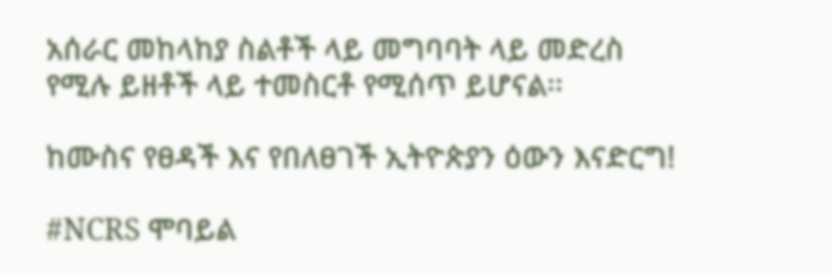አሰራር መከላከያ ስልቶች ላይ መግባባት ላይ መድረስ የሚሉ ይዘቶች ላይ ተመስርቶ የሚሰጥ ይሆናል፡፡

ከሙስና የፀዳች እና የበለፀገች ኢትዮጵያን ዕውን እናድርግ!

#NCRS ሞባይል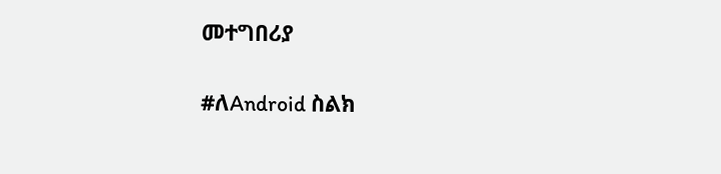መተግበሪያ

#ለAndroid ስልክ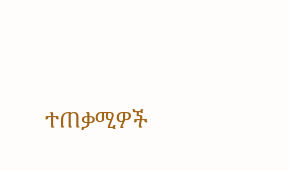ተጠቃሚዎች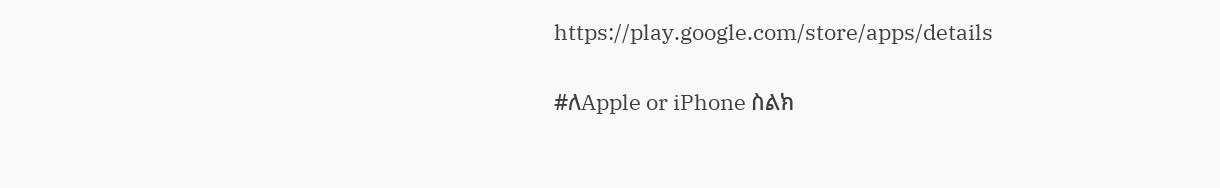https://play.google.com/store/apps/details

#ለApple or iPhone ስልክ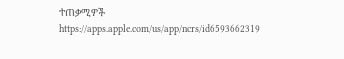ተጠቃሚዎች
https://apps.apple.com/us/app/ncrs/id6593662319